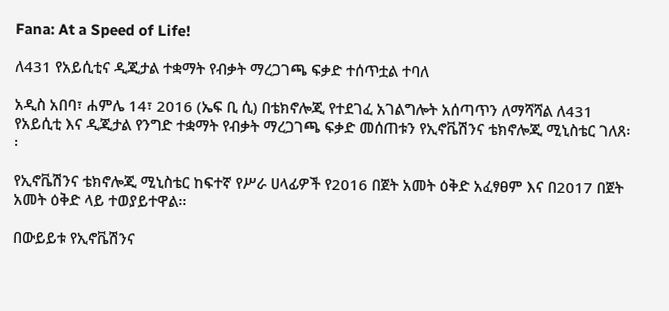Fana: At a Speed of Life!

ለ431 የአይሲቲና ዲጂታል ተቋማት የብቃት ማረጋገጫ ፍቃድ ተሰጥቷል ተባለ

አዲስ አበባ፣ ሐምሌ 14፣ 2016 (ኤፍ ቢ ሲ) በቴክኖሎጂ የተደገፈ አገልግሎት አሰጣጥን ለማሻሻል ለ431 የአይሲቲ እና ዲጂታል የንግድ ተቋማት የብቃት ማረጋገጫ ፍቃድ መሰጠቱን የኢኖቬሽንና ቴክኖሎጂ ሚኒስቴር ገለጸ፡፡

የኢኖቬሽንና ቴክኖሎጂ ሚኒስቴር ከፍተኛ የሥራ ሀላፊዎች የ2016 በጀት አመት ዕቅድ አፈፃፀም እና በ2017 በጀት አመት ዕቅድ ላይ ተወያይተዋል፡፡

በውይይቱ የኢኖቬሽንና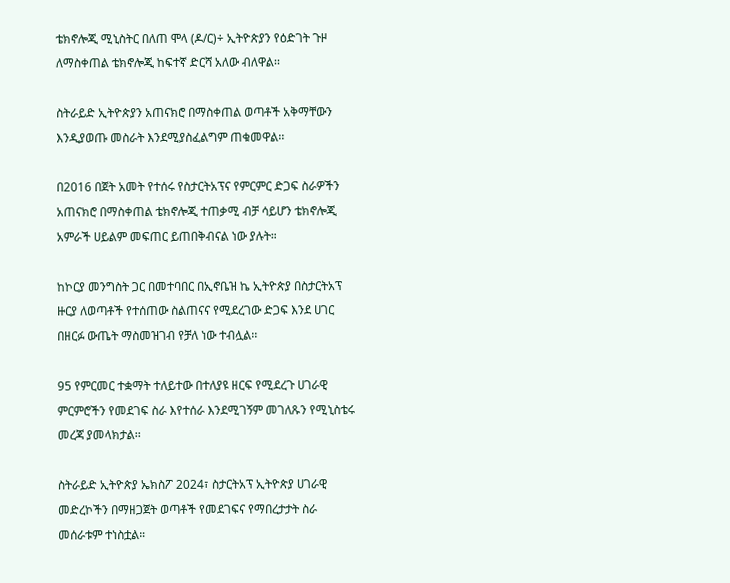ቴክኖሎጂ ሚኒስትር በለጠ ሞላ (ዶ/ር)÷ ኢትዮጵያን የዕድገት ጉዞ ለማስቀጠል ቴክኖሎጂ ከፍተኛ ድርሻ አለው ብለዋል፡፡

ስትራይድ ኢትዮጵያን አጠናክሮ በማስቀጠል ወጣቶች አቅማቸውን እንዲያወጡ መስራት እንደሚያስፈልግም ጠቁመዋል፡፡

በ2016 በጀት አመት የተሰሩ የስታርትአፕና የምርምር ድጋፍ ስራዎችን አጠናክሮ በማስቀጠል ቴክኖሎጂ ተጠቃሚ ብቻ ሳይሆን ቴክኖሎጂ አምራች ሀይልም መፍጠር ይጠበቅብናል ነው ያሉት።

ከኮርያ መንግስት ጋር በመተባበር በኢኖቤዝ ኬ ኢትዮጵያ በስታርትአፕ ዙርያ ለወጣቶች የተሰጠው ስልጠናና የሚደረገው ድጋፍ እንደ ሀገር በዘርፉ ውጤት ማስመዝገብ የቻለ ነው ተብሏል፡፡

95 የምርመር ተቋማት ተለይተው በተለያዩ ዘርፍ የሚደረጉ ሀገራዊ ምርምሮችን የመደገፍ ስራ እየተሰራ እንደሚገኝም መገለጹን የሚኒስቴሩ መረጃ ያመላክታል፡፡

ስትራይድ ኢትዮጵያ ኤክስፖ 2024፣ ስታርትአፕ ኢትዮጵያ ሀገራዊ መድረኮችን በማዘጋጀት ወጣቶች የመደገፍና የማበረታታት ስራ መሰራቱም ተነስቷል።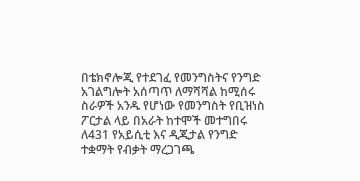በቴክኖሎጂ የተደገፈ የመንግስትና የንግድ አገልግሎት አሰጣጥ ለማሻሻል ከሚሰሩ ስራዎች አንዱ የሆነው የመንግስት የቢዝነስ ፖርታል ላይ በአራት ከተሞች መተግበሩ ለ431 የአይሲቲ እና ዲጂታል የንግድ ተቋማት የብቃት ማረጋገጫ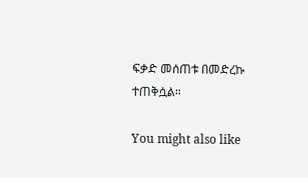ፍቃድ መሰጠቱ በመድረኩ ተጠቅሷል።

You might also like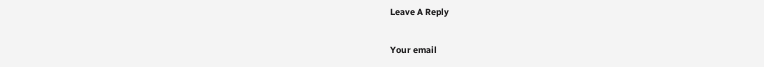Leave A Reply

Your email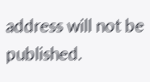address will not be published.